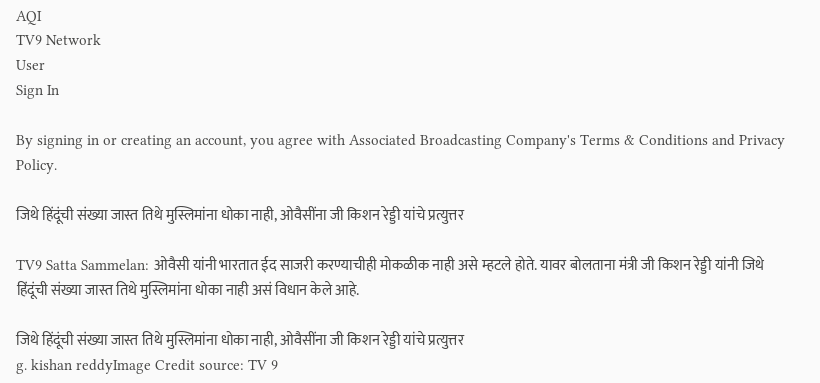AQI
TV9 Network
User
Sign In

By signing in or creating an account, you agree with Associated Broadcasting Company's Terms & Conditions and Privacy Policy.

जिथे हिंदूंची संख्या जास्त तिथे मुस्लिमांना धोका नाही, ओवैसींना जी किशन रेड्डी यांचे प्रत्युत्तर

TV9 Satta Sammelan: ओवैसी यांनी भारतात ईद साजरी करण्याचीही मोकळीक नाही असे म्हटले होते. यावर बोलताना मंत्री जी किशन रेड्डी यांनी जिथे हिंदूंची संख्या जास्त तिथे मुस्लिमांना धोका नाही असं विधान केले आहे.

जिथे हिंदूंची संख्या जास्त तिथे मुस्लिमांना धोका नाही, ओवैसींना जी किशन रेड्डी यांचे प्रत्युत्तर
g. kishan reddyImage Credit source: TV 9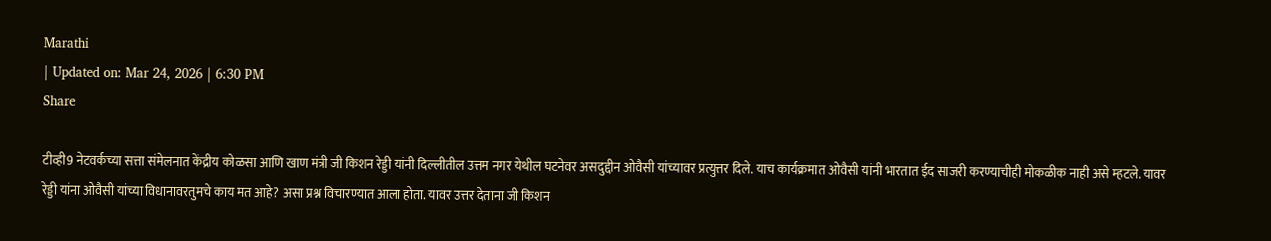Marathi
| Updated on: Mar 24, 2026 | 6:30 PM
Share

टीव्ही9 नेटवर्कच्या सत्ता संमेलनात केंद्रीय कोळसा आणि खाण मंत्री जी किशन रेड्डी यांनी दिल्लीतील उत्तम नगर येथील घटनेवर असदुद्दीन ओवैसी यांच्यावर प्रत्युत्तर दिले. याच कार्यक्रमात ओवैसी यांनी भारतात ईद साजरी करण्याचीही मोकळीक नाही असे म्हटले. यावर रेड्डी यांना ओवैसी यांच्या विधानावरतुमचे काय मत आहे? असा प्रश्न विचारण्यात आला होता. यावर उत्तर देताना जी किशन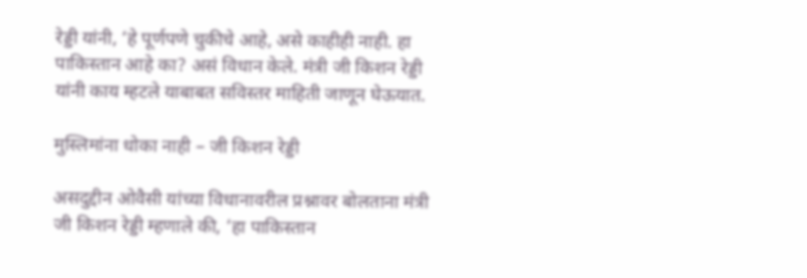रेड्डी यांनी, ‘हे पूर्णपणे चुकीचे आहे, असे काहीही नाही. हा पाकिस्तान आहे का? असं विधान केले. मंत्री जी किशन रेड्डी यांनी काय म्हटले याबाबत सविस्तर माहिती जाणून घेऊयात.

मुस्लिमांना धोका नाही – जी किशन रेड्डी

असदुद्दीन ओवैसी यांच्या विधानावरील प्रश्नावर बोलताना मंत्री जी किशन रेड्डी म्हणाले की, ‘हा पाकिस्तान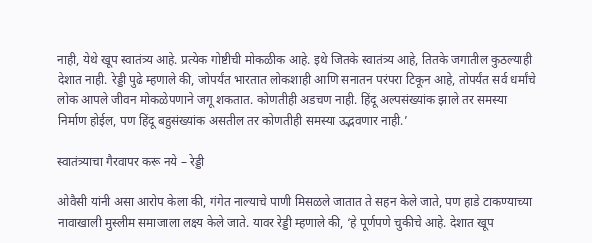नाही, येथे खूप स्वातंत्र्य आहे. प्रत्येक गोष्टीची मोकळीक आहे. इथे जितके स्वातंत्र्य आहे, तितके जगातील कुठल्याही देशात नाही. रेड्डी पुढे म्हणाले की, जोपर्यंत भारतात लोकशाही आणि सनातन परंपरा टिकून आहे, तोपर्यंत सर्व धर्मांचे लोक आपले जीवन मोकळेपणाने जगू शकतात. कोणतीही अडचण नाही. हिंदू अल्पसंख्यांक झाले तर समस्या निर्माण होईल, पण हिंदू बहुसंख्यांक असतील तर कोणतीही समस्या उद्भवणार नाही.’

स्वातंत्र्याचा गैरवापर करू नये – रेड्डी

ओवैसी यांनी असा आरोप केला की, गंगेत नाल्याचे पाणी मिसळले जातात ते सहन केले जाते, पण हाडे टाकण्याच्या नावाखाली मुस्लीम समाजाला लक्ष्य केले जाते. यावर रेड्डी म्हणाले की, ‘हे पूर्णपणे चुकीचे आहे. देशात खूप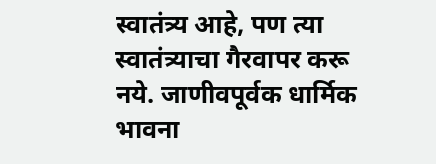स्वातंत्र्य आहे, पण त्या स्वातंत्र्याचा गैरवापर करू नये. जाणीवपूर्वक धार्मिक भावना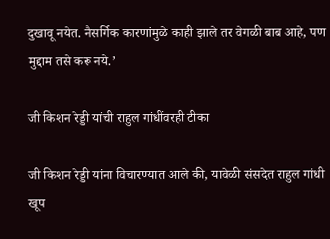दुखावू नयेत. नैसर्गिक कारणांमुळे काही झाले तर वेगळी बाब आहे, पण मुद्दाम तसे करू नये.’

जी किशन रेड्डी यांची राहुल गांधींवरही टीका

जी किशन रेड्डी यांना विचारण्यात आले की, यावेळी संसदेत राहुल गांधी खूप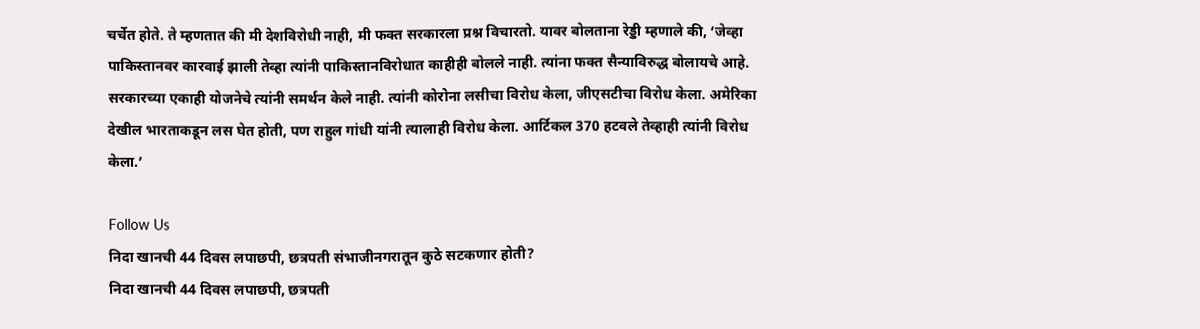चर्चेत होते. ते म्हणतात की मी देशविरोधी नाही, मी फक्त सरकारला प्रश्न विचारतो. यावर बोलताना रेड्डी म्हणाले की, ‘जेव्हा पाकिस्तानवर कारवाई झाली तेव्हा त्यांनी पाकिस्तानविरोधात काहीही बोलले नाही. त्यांना फक्त सैन्याविरुद्ध बोलायचे आहे. सरकारच्या एकाही योजनेचे त्यांनी समर्थन केले नाही. त्यांनी कोरोना लसीचा विरोध केला, जीएसटीचा विरोध केला. अमेरिका देखील भारताकडून लस घेत होती, पण राहुल गांधी यांनी त्यालाही विरोध केला. आर्टिकल 370 हटवले तेव्हाही त्यांनी विरोध केला.’

Follow Us
निदा खानची 44 दिवस लपाछपी, छत्रपती संभाजीनगरातून कुठे सटकणार होती?
निदा खानची 44 दिवस लपाछपी, छत्रपती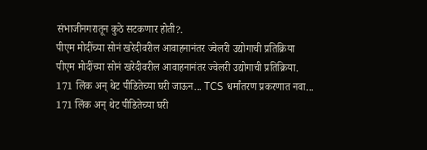संभाजीनगरातून कुठे सटकणार होती?.
पीएम मोदींच्या सोनं खरेदीवरील आवाहनानंतर ज्वेलरी उद्योगाची प्रतिक्रिया
पीएम मोदींच्या सोनं खरेदीवरील आवाहनानंतर ज्वेलरी उद्योगाची प्रतिक्रिया.
171 लिंक अन् थेट पीडितेच्या घरी जाऊन... TCS धर्मांतरण प्रकरणात नवा...
171 लिंक अन् थेट पीडितेच्या घरी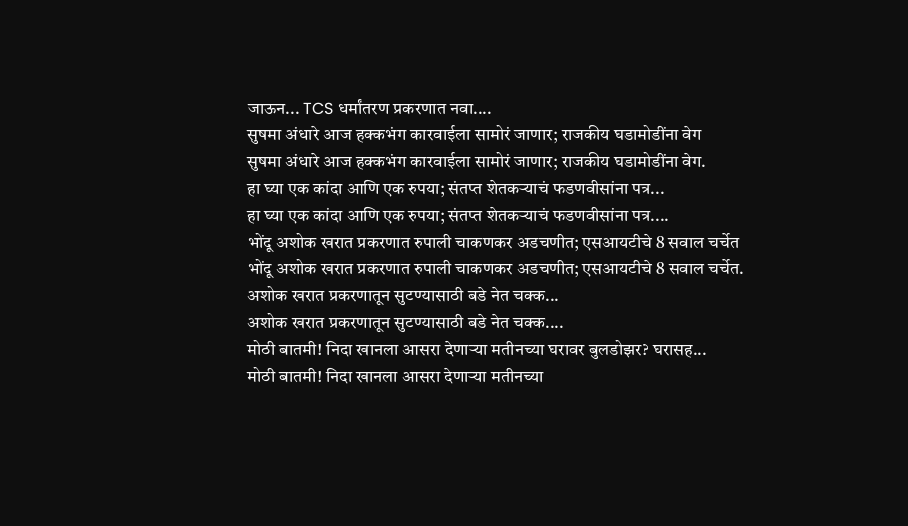जाऊन... TCS धर्मांतरण प्रकरणात नवा....
सुषमा अंधारे आज हक्कभंग कारवाईला सामोरं जाणार; राजकीय घडामोडींना वेग
सुषमा अंधारे आज हक्कभंग कारवाईला सामोरं जाणार; राजकीय घडामोडींना वेग.
हा घ्या एक कांदा आणि एक रुपया; संतप्त शेतकऱ्याचं फडणवीसांना पत्र...
हा घ्या एक कांदा आणि एक रुपया; संतप्त शेतकऱ्याचं फडणवीसांना पत्र....
भोंदू अशोक खरात प्रकरणात रुपाली चाकणकर अडचणीत; एसआयटीचे 8 सवाल चर्चेत
भोंदू अशोक खरात प्रकरणात रुपाली चाकणकर अडचणीत; एसआयटीचे 8 सवाल चर्चेत.
अशोक खरात प्रकरणातून सुटण्यासाठी बडे नेत चक्क...
अशोक खरात प्रकरणातून सुटण्यासाठी बडे नेत चक्क....
मोठी बातमी! निदा खानला आसरा देणाऱ्या मतीनच्या घरावर बुलडोझर? घरासह...
मोठी बातमी! निदा खानला आसरा देणाऱ्या मतीनच्या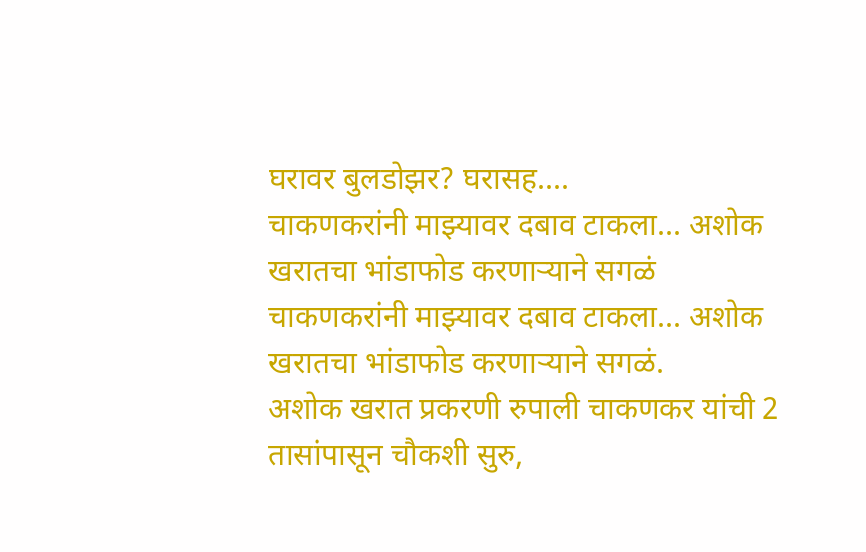घरावर बुलडोझर? घरासह....
चाकणकरांनी माझ्यावर दबाव टाकला... अशोक खरातचा भांडाफोड करणाऱ्याने सगळं
चाकणकरांनी माझ्यावर दबाव टाकला... अशोक खरातचा भांडाफोड करणाऱ्याने सगळं.
अशोक खरात प्रकरणी रुपाली चाकणकर यांची 2 तासांपासून चौकशी सुरु,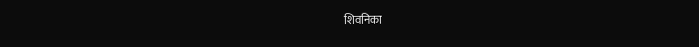शिवनिका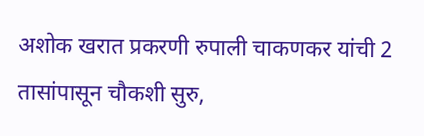अशोक खरात प्रकरणी रुपाली चाकणकर यांची 2 तासांपासून चौकशी सुरु,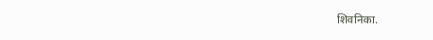शिवनिका.